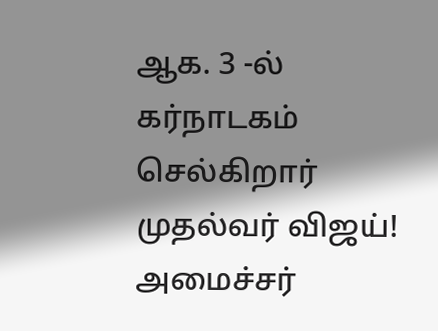ஆக. 3 -ல் கர்நாடகம் செல்கிறார் முதல்வர் விஜய்! அமைச்சர்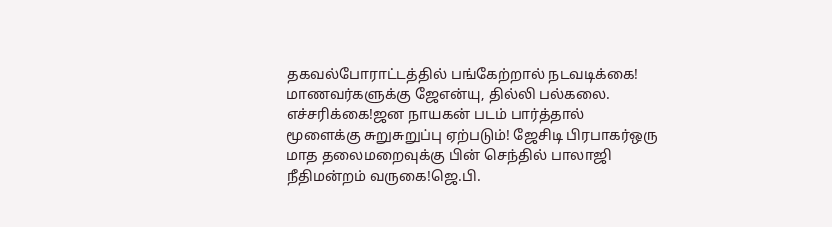தகவல்போராட்டத்தில் பங்கேற்றால் நடவடிக்கை! மாணவர்களுக்கு ஜேஎன்யு, தில்லி பல்கலை. எச்சரிக்கை!ஜன நாயகன் படம் பார்த்தால் மூளைக்கு சுறுசுறுப்பு ஏற்படும்! ஜேசிடி பிரபாகர்ஒரு மாத தலைமறைவுக்கு பின் செந்தில் பாலாஜி நீதிமன்றம் வருகை!ஜெ.பி.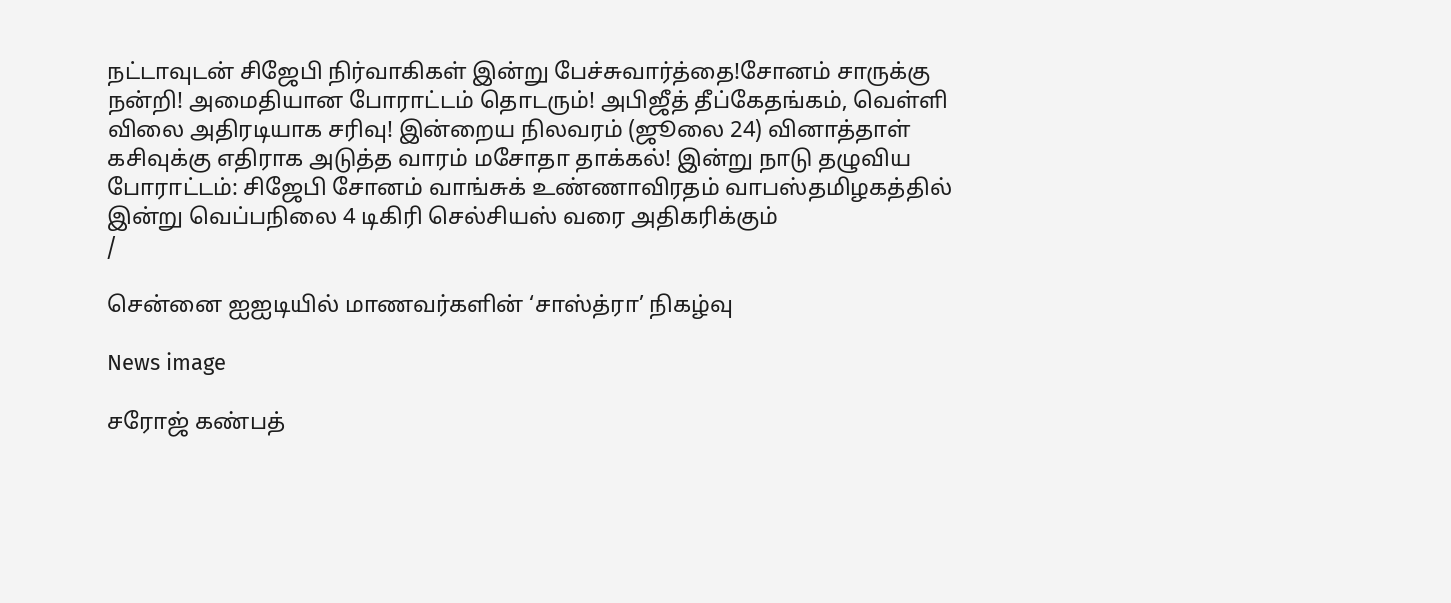நட்டாவுடன் சிஜேபி நிர்வாகிகள் இன்று பேச்சுவார்த்தை!சோனம் சாருக்கு நன்றி! அமைதியான போராட்டம் தொடரும்! அபிஜீத் தீப்கேதங்கம், வெள்ளி விலை அதிரடியாக சரிவு! இன்றைய நிலவரம் (ஜூலை 24) வினாத்தாள் கசிவுக்கு எதிராக அடுத்த வாரம் மசோதா தாக்கல்! இன்று நாடு தழுவிய போராட்டம்: சிஜேபி சோனம் வாங்சுக் உண்ணாவிரதம் வாபஸ்தமிழகத்தில் இன்று வெப்பநிலை 4 டிகிரி செல்சியஸ் வரை அதிகரிக்கும்
/

சென்னை ஐஐடியில் மாணவர்களின் ‘சாஸ்த்ரா’ நிகழ்வு

News image

சரோஜ் கண்பத்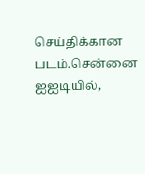செய்திக்கான படம்.சென்னை ஐஐடியில்,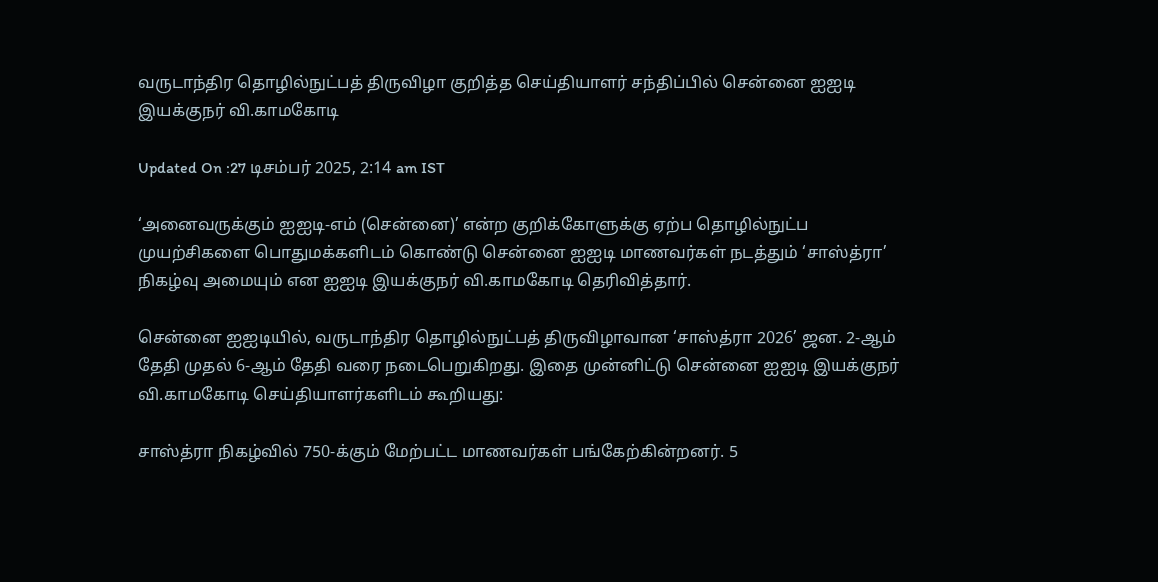வருடாந்திர தொழில்நுட்பத் திருவிழா குறித்த செய்தியாளர் சந்திப்பில் சென்னை ஐஐடி இயக்குநர் வி.காமகோடி

Updated On :27 டிசம்பர் 2025, 2:14 am IST

‘அனைவருக்கும் ஐஐடி-எம் (சென்னை)’ என்ற குறிக்கோளுக்கு ஏற்ப தொழில்நுட்ப முயற்சிகளை பொதுமக்களிடம் கொண்டு சென்னை ஐஐடி மாணவர்கள் நடத்தும் ‘சாஸ்த்ரா’ நிகழ்வு அமையும் என ஐஐடி இயக்குநர் வி.காமகோடி தெரிவித்தார்.

சென்னை ஐஐடியில், வருடாந்திர தொழில்நுட்பத் திருவிழாவான ‘சாஸ்த்ரா 2026’ ஜன. 2-ஆம் தேதி முதல் 6-ஆம் தேதி வரை நடைபெறுகிறது. இதை முன்னிட்டு சென்னை ஐஐடி இயக்குநர் வி.காமகோடி செய்தியாளர்களிடம் கூறியது:

சாஸ்த்ரா நிகழ்வில் 750-க்கும் மேற்பட்ட மாணவர்கள் பங்கேற்கின்றனர். 5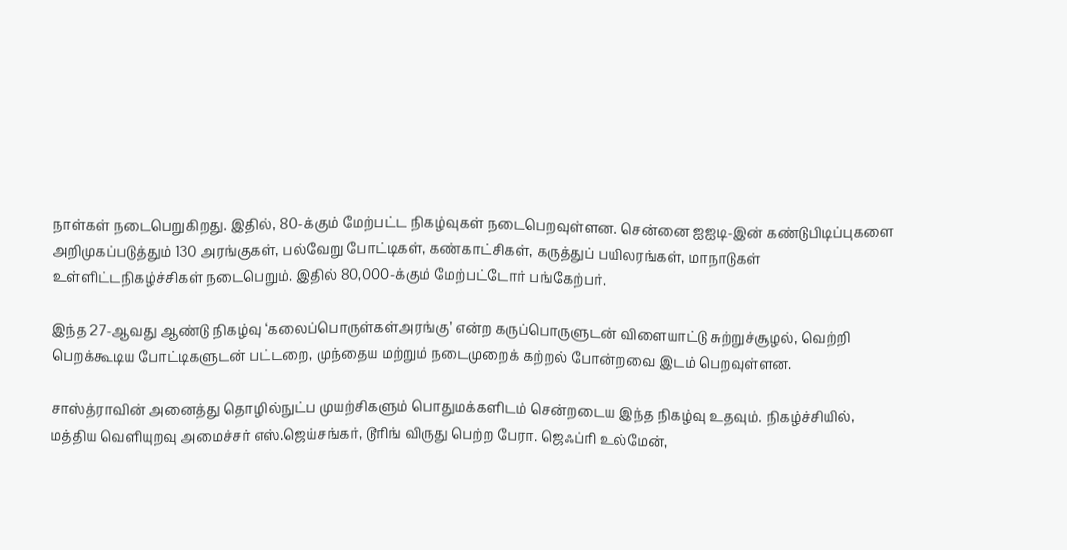நாள்கள் நடைபெறுகிறது. இதில், 80-க்கும் மேற்பட்ட நிகழ்வுகள் நடைபெறவுள்ளன. சென்னை ஐஐடி-இன் கண்டுபிடிப்புகளை அறிமுகப்படுத்தும் 130 அரங்குகள், பல்வேறு போட்டிகள், கண்காட்சிகள், கருத்துப் பயிலரங்கள், மாநாடுகள் உள்ளிட்டநிகழ்ச்சிகள் நடைபெறும். இதில் 80,000-க்கும் மேற்பட்டோர் பங்கேற்பர்.

இந்த 27-ஆவது ஆண்டு நிகழ்வு ‘கலைப்பொருள்கள்அரங்கு’ என்ற கருப்பொருளுடன் விளையாட்டு சுற்றுச்சூழல், வெற்றி பெறக்கூடிய போட்டிகளுடன் பட்டறை, முந்தைய மற்றும் நடைமுறைக் கற்றல் போன்றவை இடம் பெறவுள்ளன.

சாஸ்த்ராவின் அனைத்து தொழில்நுட்ப முயற்சிகளும் பொதுமக்களிடம் சென்றடைய இந்த நிகழ்வு உதவும். நிகழ்ச்சியில், மத்திய வெளியுறவு அமைச்சர் எஸ்.ஜெய்சங்கர், டூரிங் விருது பெற்ற பேரா. ஜெஃப்ரி உல்மேன்,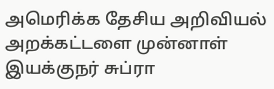அமெரிக்க தேசிய அறிவியல் அறக்கட்டளை முன்னாள் இயக்குநர் சுப்ரா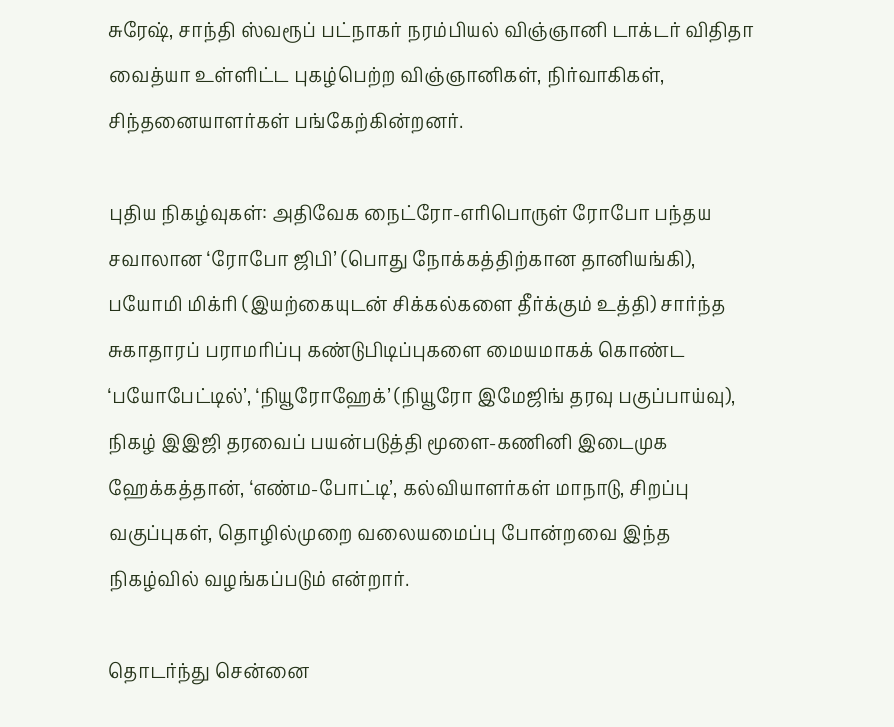சுரேஷ், சாந்தி ஸ்வரூப் பட்நாகர் நரம்பியல் விஞ்ஞானி டாக்டர் விதிதா வைத்யா உள்ளிட்ட புகழ்பெற்ற விஞ்ஞானிகள், நிர்வாகிகள், சிந்தனையாளர்கள் பங்கேற்கின்றனர்.

புதிய நிகழ்வுகள்: அதிவேக நைட்ரோ-எரிபொருள் ரோபோ பந்தய சவாலான ‘ரோபோ ஜிபி’ (பொது நோக்கத்திற்கான தானியங்கி), பயோமி மிக்ரி (இயற்கையுடன் சிக்கல்களை தீர்க்கும் உத்தி) சார்ந்த சுகாதாரப் பராமரிப்பு கண்டுபிடிப்புகளை மையமாகக் கொண்ட ‘பயோபேட்டில்’, ‘நியூரோஹேக்’ (நியூரோ இமேஜிங் தரவு பகுப்பாய்வு), நிகழ் இஇஜி தரவைப் பயன்படுத்தி மூளை-கணினி இடைமுக ஹேக்கத்தான், ‘எண்ம-போட்டி’, கல்வியாளர்கள் மாநாடு, சிறப்பு வகுப்புகள், தொழில்முறை வலையமைப்பு போன்றவை இந்த நிகழ்வில் வழங்கப்படும் என்றார்.

தொடர்ந்து சென்னை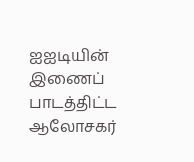ஐஐடியின் இணைப் பாடத்திட்ட ஆலோசகர்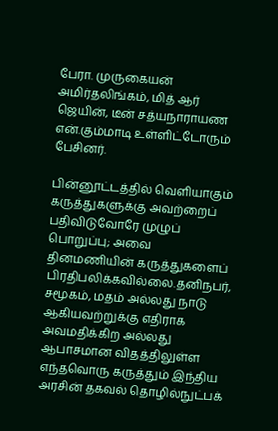பேரா. முருகையன் அமிர்தலிங்கம், மித் ஆர் ஜெயின், டீன் சத்யநாராயண என்.கும்மாடி உள்ளிட்டோரும் பேசினர்.

பின்னூட்டத்தில் வெளியாகும் கருத்துகளுக்கு அவற்றைப் பதிவிடுவோரே முழுப் பொறுப்பு; அவை தினமணியின் கருத்துகளைப் பிரதிபலிக்கவில்லை.தனிநபர், சமூகம், மதம் அல்லது நாடு ஆகியவற்றுக்கு எதிராக அவமதிக்கிற அல்லது ஆபாசமான விதத்திலுள்ள எந்தவொரு கருத்தும் இந்திய அரசின் தகவல் தொழில்நுட்பக்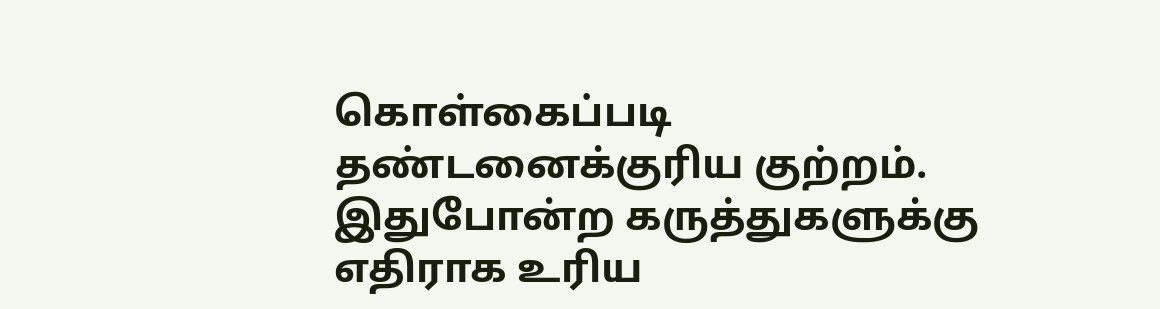கொள்கைப்படி தண்டனைக்குரிய குற்றம். இதுபோன்ற கருத்துகளுக்கு எதிராக உரிய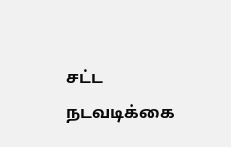சட்ட நடவடிக்கை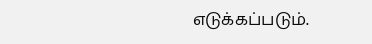எடுக்கப்படும்.